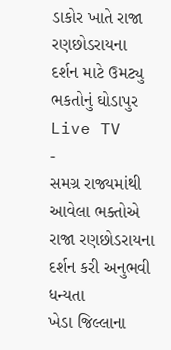ડાકોર ખાતે રાજા રણછોડરાયના દર્શન માટે ઉમટ્યુ ભકતોનું ઘોડાપુર
Live TV
-
સમગ્ર રાજ્યમાંથી આવેલા ભક્તોએ રાજા રણછોડરાયના દર્શન કરી અનુભવી ધન્યતા
ખેડા જિલ્લાના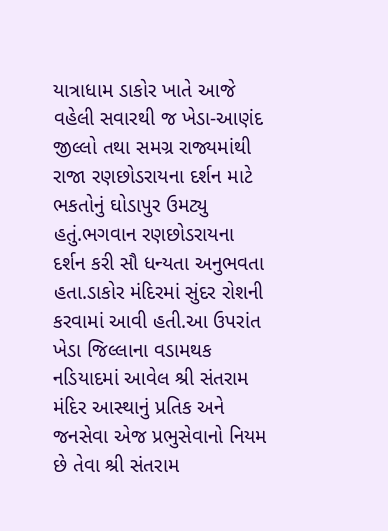યાત્રાધામ ડાકોર ખાતે આજે વહેલી સવારથી જ ખેડા-આણંદ જીલ્લો તથા સમગ્ર રાજ્યમાંથી રાજા રણછોડરાયના દર્શન માટે ભકતોનું ઘોડાપુર ઉમટ્યુ હતું.ભગવાન રણછોડરાયના દર્શન કરી સૌ ધન્યતા અનુભવતા હતા.ડાકોર મંદિરમાં સુંદર રોશની કરવામાં આવી હતી.આ ઉપરાંત ખેડા જિલ્લાના વડામથક નડિયાદમાં આવેલ શ્રી સંતરામ મંદિર આસ્થાનું પ્રતિક અને જનસેવા એજ પ્રભુસેવાનો નિયમ છે તેવા શ્રી સંતરામ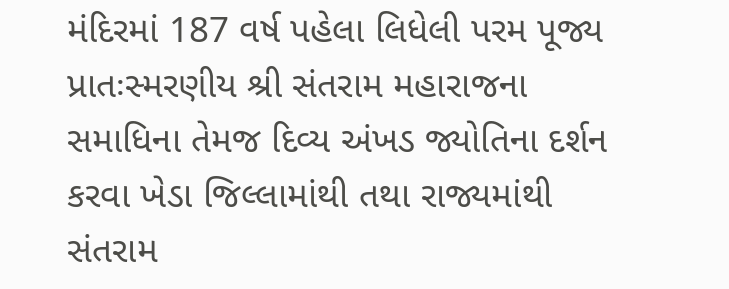મંદિરમાં 187 વર્ષ પહેલા લિધેલી પરમ પૂજ્ય પ્રાતઃસ્મરણીય શ્રી સંતરામ મહારાજના સમાધિના તેમજ દિવ્ય અંખડ જ્યોતિના દર્શન કરવા ખેડા જિલ્લામાંથી તથા રાજ્યમાંથી સંતરામ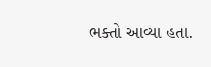ભક્તો આવ્યા હતા.